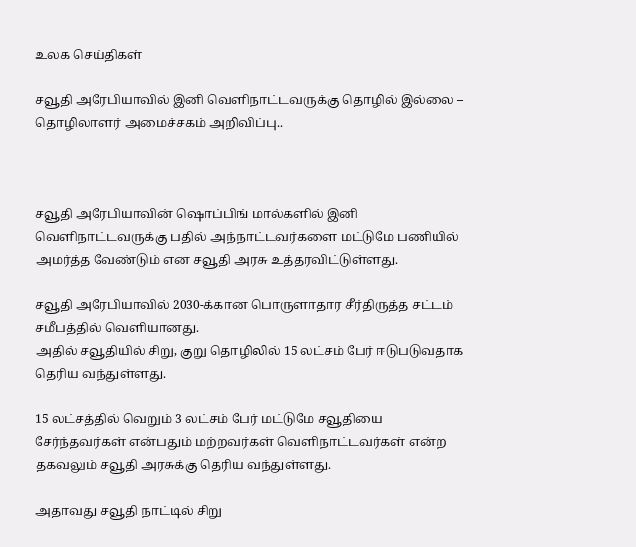உலக செய்திகள்

சவூதி அரேபியாவில் இனி வெளிநாட்டவருக்கு தொழில் இல்லை – தொழிலாளர் அமைச்சகம் அறிவிப்பு..



சவூதி அரேபியாவின் ஷொப்பிங் மால்களில் இனி வெளிநாட்டவருக்கு பதில் அந்நாட்டவர்களை மட்டுமே பணியில் அமர்த்த வேண்டும் என சவூதி அரசு உத்தரவிட்டுள்ளது.

சவூதி அரேபியாவில் 2030-க்கான பொருளாதார சீர்திருத்த சட்டம் சமீபத்தில் வெளியானது.
அதில் சவூதியில் சிறு, குறு தொழிலில் 15 லட்சம் பேர் ஈடுபடுவதாக தெரிய வந்துள்ளது.

15 லட்சத்தில் வெறும் 3 லட்சம் பேர் மட்டுமே சவூதியை சேர்ந்தவர்கள் என்பதும் மற்றவர்கள் வெளிநாட்டவர்கள் என்ற தகவலும் சவூதி அரசுக்கு தெரிய வந்துள்ளது.

அதாவது சவூதி நாட்டில் சிறு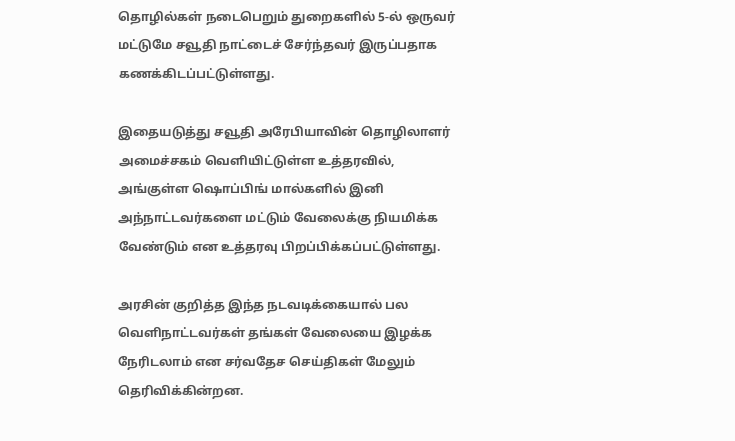தொழில்கள் நடைபெறும் துறைகளில் 5-ல் ஒருவர் மட்டுமே சவூதி நாட்டைச் சேர்ந்தவர் இருப்பதாக கணக்கிடப்பட்டுள்ளது.

இதையடுத்து சவூதி அரேபியாவின் தொழிலாளர் அமைச்சகம் வெளியிட்டுள்ள உத்தரவில், அங்குள்ள ஷொப்பிங் மால்களில் இனி அந்நாட்டவர்களை மட்டும் வேலைக்கு நியமிக்க வேண்டும் என உத்தரவு பிறப்பிக்கப்பட்டுள்ளது.

அரசின் குறித்த இந்த நடவடிக்கையால் பல வெளிநாட்டவர்கள் தங்கள் வேலையை இழக்க நேரிடலாம் என சர்வதேச செய்திகள் மேலும் தெரிவிக்கின்றன.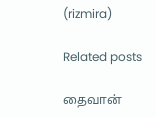(rizmira)

Related posts

தைவான்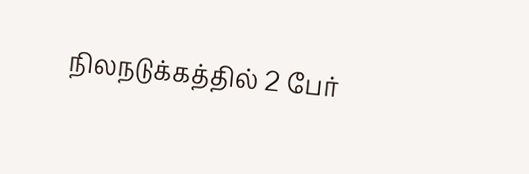நிலநடுக்கத்தில் 2 பேர்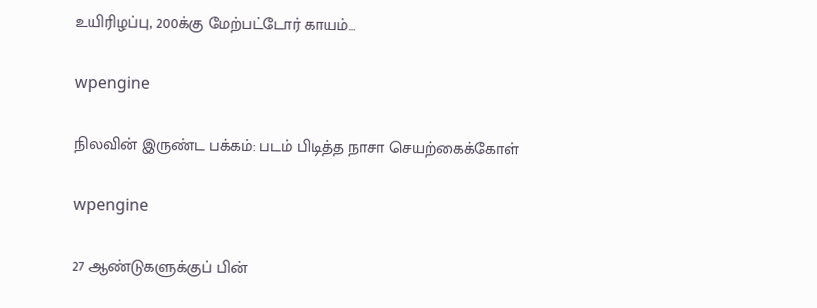உயிரிழப்பு, 200க்கு மேற்பட்டோர் காயம்…

wpengine

நிலவின் இருண்ட பக்கம்: படம் பிடித்த நாசா செயற்கைக்கோள்

wpengine

27 ஆண்டுகளுக்குப் பின்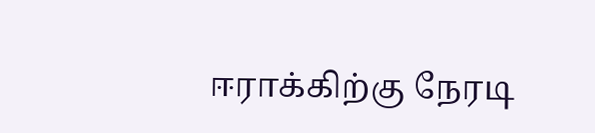ஈராக்கிற்கு நேரடி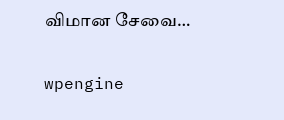விமான சேவை…

wpengine